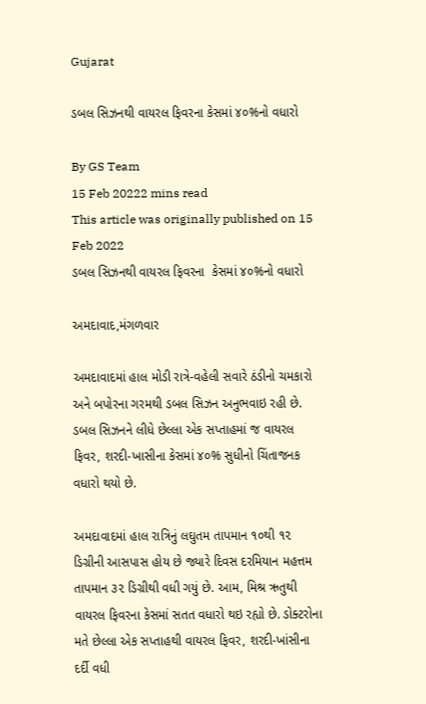Gujarat

ડબલ સિઝનથી વાયરલ ફિવરના કેસમાં ૪૦%નો વધારો

By GS Team
15 Feb 20222 mins read
This article was originally published on 15 Feb 2022
ડબલ સિઝનથી વાયરલ ફિવરના  કેસમાં ૪૦%નો વધારો

અમદાવાદ,મંગળવાર

અમદાવાદમાં હાલ મોડી રાત્રે-વહેલી સવારે ઠંડીનો ચમકારો અને બપોરના ગરમથી ડબલ સિઝન અનુભવાઇ રહી છે. ડબલ સિઝનને લીધે છેલ્લા એક સપ્તાહમાં જ વાયરલ ફિવર, શરદી-ખાસીના કેસમાં ૪૦% સુધીનો ચિંતાજનક વધારો થયો છે.

અમદાવાદમાં હાલ રાત્રિનું લઘુતમ તાપમાન ૧૦થી ૧૨ ડિગ્રીની આસપાસ હોય છે જ્યારે દિવસ દરમિયાન મહત્તમ તાપમાન ૩૨ ડિગ્રીથી વધી ગયું છે. આમ, મિશ્ર ઋતુથી વાયરલ ફિવરના કેસમાં સતત વધારો થઇ રહ્યો છે. ડોક્ટરોના મતે છેલ્લા એક સપ્તાહથી વાયરલ ફિવર, શરદી-ખાંસીના દર્દી વધી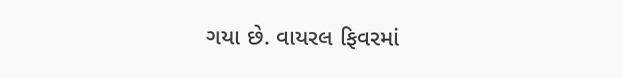ગયા છે. વાયરલ ફિવરમાં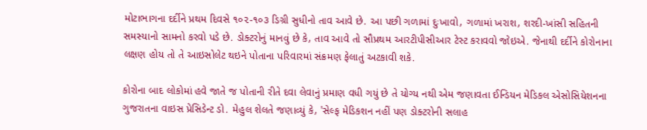મોટાભાગના દર્દીને પ્રથમ દિવસે ૧૦૨-૧૦૩ ડિગ્રી સુધીનો તાવ આવે છે. આ પછી ગળામાં દુઃખાવો, ગળામાં ખરાશ, શરદી-ખાંસી સહિતની સમસ્યાનો સામનો કરવો પડે છે. ડોક્ટરોનું માનવું છે કે, તાવ આવે તો સૌપ્રથમ આરટીપીસીઆર ટેસ્ટ કરાવવો જોઇએ. જેનાથી દર્દીને કોરોનાના લક્ષણ હોય તો તે આઇસોલેટ થઇને પોતાના પરિવારમાં સંક્રમણ ફેલાતું અટકાવી શકે.

કોરોના બાદ લોકોમાં હવે જાતે જ પોતાની રીતે દવા લેવાનું પ્રમાણ વધી ગયું છે તે યોગ્ય નથી એમ જણાવતા ઈન્ડિયન મેડિકલ એસોસિયેશનના ગુજરાતના વાઇસ પ્રેસિડેન્ટ ડો. મેહુલ શેલતે જણાવ્યું કે, 'સેલ્ફ મેડિકશન નહીં પણ ડોક્ટરોની સલાહ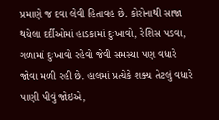પ્રમાણે જ દવા લેવી હિતાવહ છે. કોરોનાથી સાજા થયેલા દર્દીઓમાં હાડકામાં દુઃખાવો, રેશિસ પડવા, ગળામાં દુઃખાવો રહેવો જેવી સમસ્યા પણ વધારે જોવા મળી રહી છે. હાલમાં પ્રત્યેકે શક્ય તેટલું વધારે પાણી પીવું જોઇએ,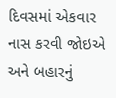દિવસમાં એકવાર નાસ કરવી જોઇએ અને બહારનું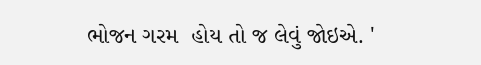ભોજન ગરમ  હોય તો જ લેવું જોઇએ. '